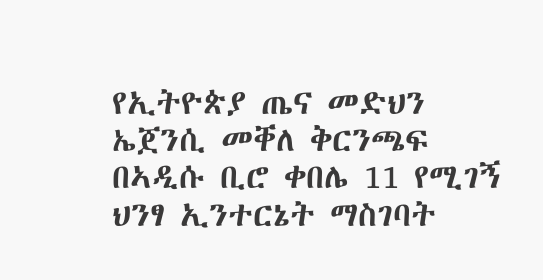የኢትዮጵያ ጤና መድህን ኤጀንሲ መቐለ ቅርንጫፍ በኣዲሱ ቢሮ ቀበሌ 11 የሚገኝ ህንፃ ኢንተርኔት ማስገባት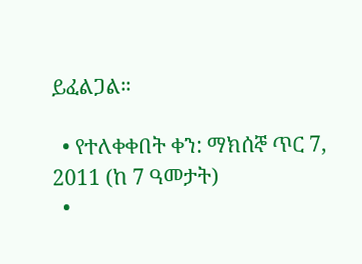ይፈልጋል።

  • የተለቀቀበት ቀን: ማክሰኞ ጥር 7, 2011 (ከ 7 ዓመታት)
  •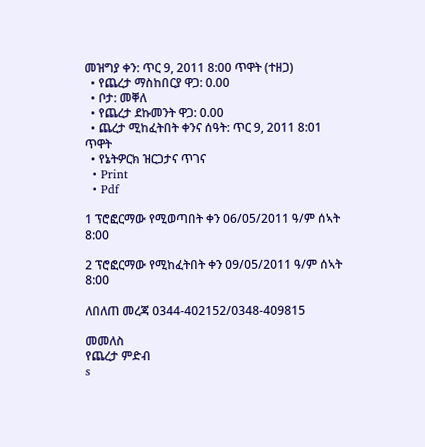መዝግያ ቀን: ጥር 9, 2011 8:00 ጥዋት (ተዘጋ)
  • የጨረታ ማስከበርያ ዋጋ: 0.00
  • ቦታ: መቐለ
  • የጨረታ ደኩመንት ዋጋ: 0.00
  • ጨረታ ሚከፈትበት ቀንና ሰዓት: ጥር 9, 2011 8:01 ጥዋት
  • የኔትዎርክ ዝርጋታና ጥገና
  • Print
  • Pdf

1 ፕሮፎርማው የሚወጣበት ቀን 06/05/2011 ዓ/ም ሰኣት 8:00

2 ፕሮፎርማው የሚከፈትበት ቀን 09/05/2011 ዓ/ም ሰኣት 8:00

ለበለጠ መረጃ 0344-402152/0348-409815

መመለስ
የጨረታ ምድብ
s